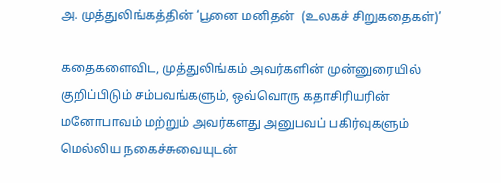அ. முத்துலிங்கத்தின் ‘பூனை மனிதன்  (உலகச் சிறுகதைகள்)’

கதைகளைவிட, முத்துலிங்கம் அவர்களின் முன்னுரையில் குறிப்பிடும் சம்பவங்களும், ஒவ்வொரு கதாசிரியரின் மனோபாவம் மற்றும் அவர்களது அனுபவப் பகிர்வுகளும் மெல்லிய நகைச்சுவையுடன்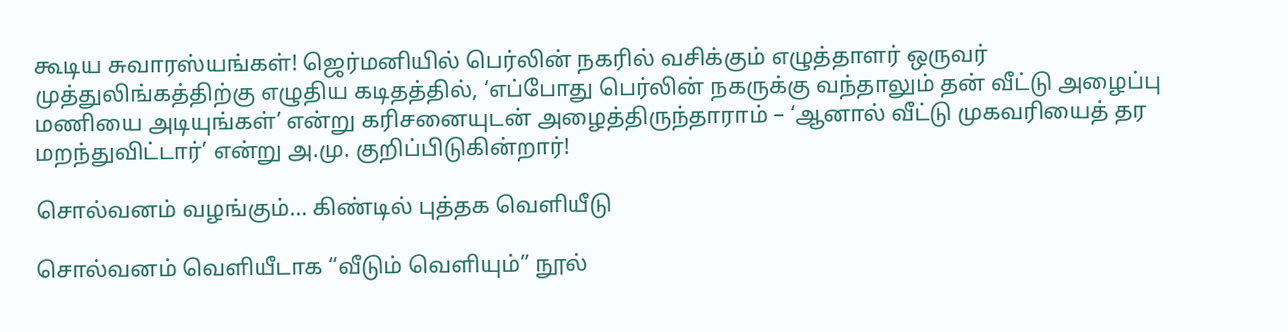கூடிய சுவாரஸ்யங்கள்! ஜெர்மனியில் பெர்லின் நகரில் வசிக்கும் எழுத்தாளர் ஒருவர் முத்துலிங்கத்திற்கு எழுதிய கடிதத்தில், ‘எப்போது பெர்லின் நகருக்கு வந்தாலும் தன் வீட்டு அழைப்பு மணியை அடியுங்கள்’ என்று கரிசனையுடன் அழைத்திருந்தாராம் – ‘ஆனால் வீட்டு முகவரியைத் தர மறந்துவிட்டார்’ என்று அ.மு. குறிப்பிடுகின்றார்!

சொல்வனம் வழங்கும்… கிண்டில் புத்தக வெளியீடு

சொல்வனம் வெளியீடாக “வீடும் வெளியும்” நூல்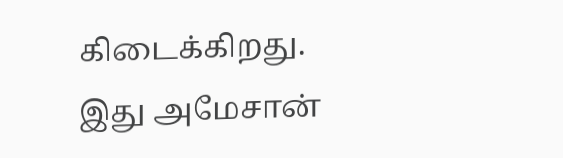கிடைக்கிறது. இது அமேசான்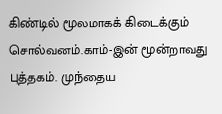கிண்டில் மூலமாகக் கிடைக்கும் சொல்வனம்.காம்-இன் மூன்றாவது புத்தகம். முந்தைய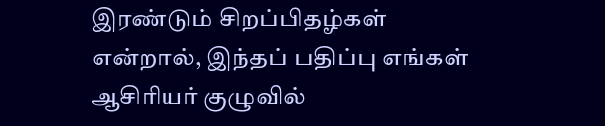இரண்டும் சிறப்பிதழ்கள் என்றால், இந்தப் பதிப்பு எங்கள் ஆசிரியர் குழுவில்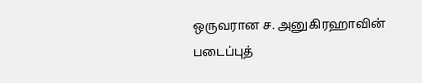ஒருவரான ச. அனுகிரஹாவின் படைப்புத்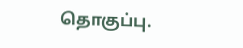தொகுப்பு.